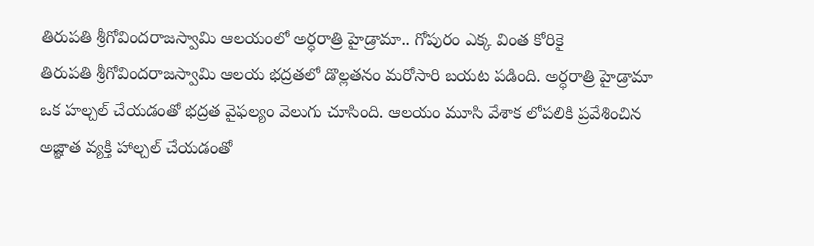తిరుపతి శ్రీగోవిందరాజస్వామి ఆలయంలో అర్ధరాత్రి హైడ్రామా.. గోపురం ఎక్క వింత కోరికై
తిరుపతి శ్రీగోవిందరాజస్వామి ఆలయ భద్రతలో డొల్లతనం మరోసారి బయట పడింది. అర్ధరాత్రి హైడ్రామా ఒక హల్చల్ చేయడంతో భద్రత వైఫల్యం వెలుగు చూసింది. ఆలయం మూసి వేశాక లోపలికి ప్రవేశించిన అజ్ఞాత వ్యక్తి హాల్చల్ చేయడంతో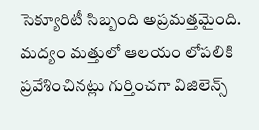సెక్యూరిటీ సిబ్బంది అప్రమత్తమైంది. మద్యం మత్తులో ఆలయం లోపలికి ప్రవేశించినట్లు గుర్తించగా విజిలెన్స్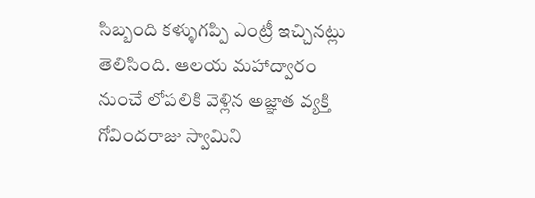సిబ్బంది కళ్ళుగప్పి ఎంట్రీ ఇచ్చినట్లు తెలిసింది. ఆలయ మహాద్వారం నుంచే లోపలికి వెళ్లిన అజ్ఞాత వ్యక్తి గోవిందరాజు స్వామిని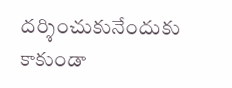దర్శించుకునేందుకు కాకుండా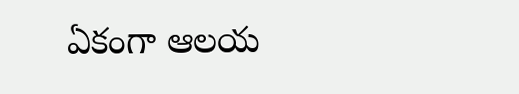ఏకంగా ఆలయ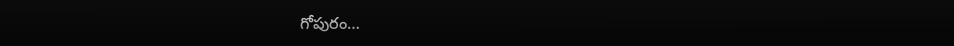గోపురం…